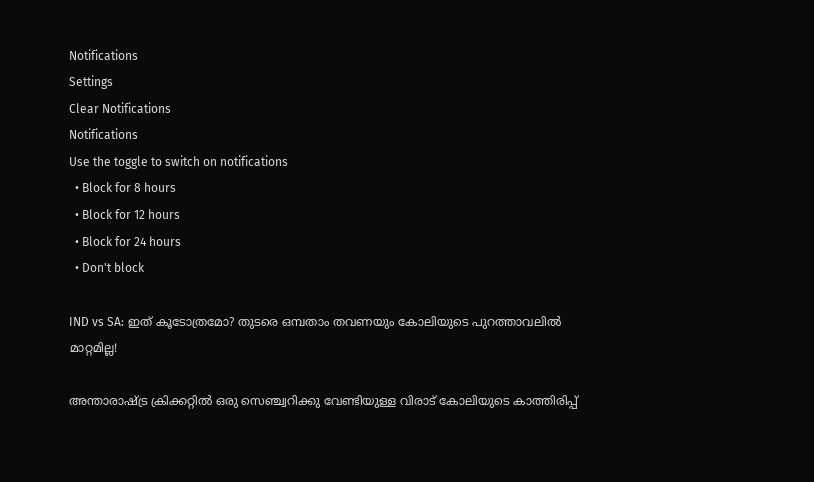Notifications
Settings
Clear Notifications
Notifications
Use the toggle to switch on notifications
  • Block for 8 hours
  • Block for 12 hours
  • Block for 24 hours
  • Don't block

IND vs SA: ഇത് കൂടോത്രമോ? തുടരെ ഒമ്പതാം തവണയും കോലിയുടെ പുറത്താവലില്‍ മാറ്റമില്ല!

അന്താരാഷ്ട്ര ക്രിക്കറ്റില്‍ ഒരു സെഞ്ച്വറിക്കു വേണ്ടിയുള്ള വിരാട് കോലിയുടെ കാത്തിരിപ്പ്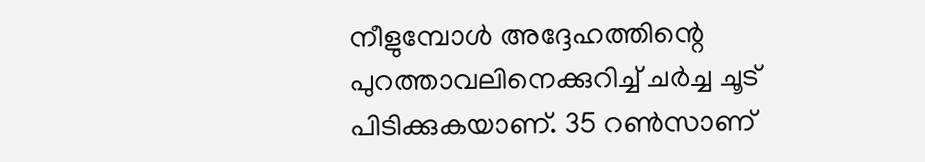നീളുമ്പോള്‍ അദ്ദേഹത്തിന്റെ പുറത്താവലിനെക്കുറിച്ച് ചര്‍ച്ച ചൂട് പിടിക്കുകയാണ്. 35 റണ്‍സാണ്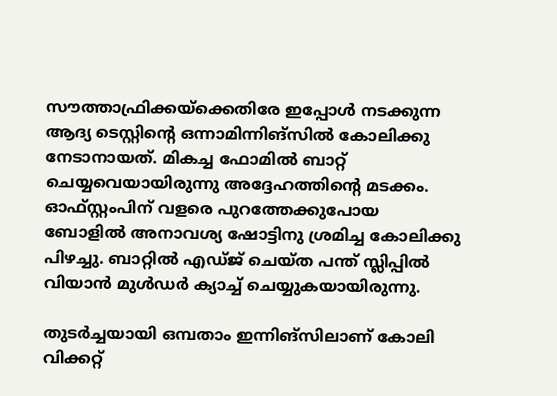സൗത്താഫ്രിക്കയ്‌ക്കെതിരേ ഇപ്പോള്‍ നടക്കുന്ന ആദ്യ ടെസ്റ്റിന്റെ ഒന്നാമിന്നിങ്‌സില്‍ കോലിക്കു നേടാനായത്. മികച്ച ഫോമില്‍ ബാറ്റ് ചെയ്യവെയായിരുന്നു അദ്ദേഹത്തിന്റെ മടക്കം. ഓഫ്സ്റ്റംപിന് വളരെ പുറത്തേക്കുപോയ ബോളില്‍ അനാവശ്യ ഷോട്ടിനു ശ്രമിച്ച കോലിക്കു പിഴച്ചു. ബാറ്റില്‍ എഡ്ജ് ചെയ്ത പന്ത് സ്ലിപ്പില്‍ വിയാന്‍ മുള്‍ഡര്‍ ക്യാച്ച് ചെയ്യുകയായിരുന്നു.

തുടര്‍ച്ചയായി ഒമ്പതാം ഇന്നിങ്‌സിലാണ് കോലി വിക്കറ്റ്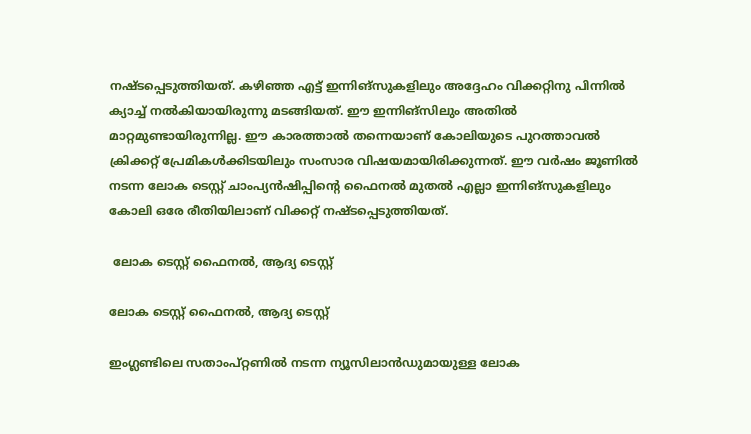നഷ്ടപ്പെടുത്തിയത്. കഴിഞ്ഞ എട്ട് ഇന്നിങ്‌സുകളിലും അദ്ദേഹം വിക്കറ്റിനു പിന്നില്‍ ക്യാച്ച് നല്‍കിയായിരുന്നു മടങ്ങിയത്. ഈ ഇന്നിങ്‌സിലും അതില്‍ മാറ്റമുണ്ടായിരുന്നില്ല. ഈ കാരത്താല്‍ തന്നെയാണ് കോലിയുടെ പുറത്താവല്‍ ക്രിക്കറ്റ് പ്രേമികള്‍ക്കിടയിലും സംസാര വിഷയമായിരിക്കുന്നത്. ഈ വര്‍ഷം ജൂണില്‍ നടന്ന ലോക ടെസ്റ്റ് ചാംപ്യന്‍ഷിപ്പിന്റെ ഫൈനല്‍ മുതല്‍ എല്ലാ ഇന്നിങ്‌സുകളിലും കോലി ഒരേ രീതിയിലാണ് വിക്കറ്റ് നഷ്ടപ്പെടുത്തിയത്.

 ലോക ടെസ്റ്റ് ഫൈനല്‍, ആദ്യ ടെസ്റ്റ്

ലോക ടെസ്റ്റ് ഫൈനല്‍, ആദ്യ ടെസ്റ്റ്

ഇംഗ്ലണ്ടിലെ സതാംപ്റ്റണില്‍ നടന്ന ന്യൂസിലാന്‍ഡുമായുള്ള ലോക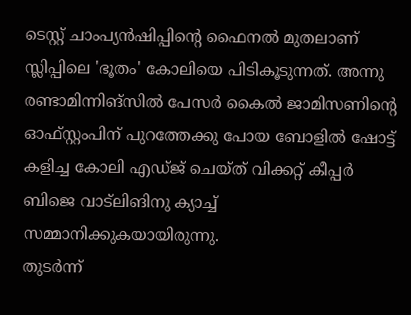ടെസ്റ്റ് ചാംപ്യന്‍ഷിപ്പിന്റെ ഫൈനല്‍ മുതലാണ് സ്ലിപ്പിലെ 'ഭൂതം' കോലിയെ പിടികൂടുന്നത്. അന്നു രണ്ടാമിന്നിങ്‌സില്‍ പേസര്‍ കൈല്‍ ജാമിസണിന്റെ ഓഫ്സ്റ്റംപിന് പുറത്തേക്കു പോയ ബോളില്‍ ഷോട്ട് കളിച്ച കോലി എഡ്ജ് ചെയ്ത് വിക്കറ്റ് കീപ്പര്‍ ബിജെ വാട്‌ലിങിനു ക്യാച്ച് സമ്മാനിക്കുകയായിരുന്നു.
തുടര്‍ന്ന്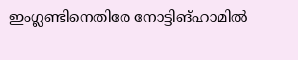ഇംഗ്ലണ്ടിനെതിരേ നോട്ടിങ്ഹാമില്‍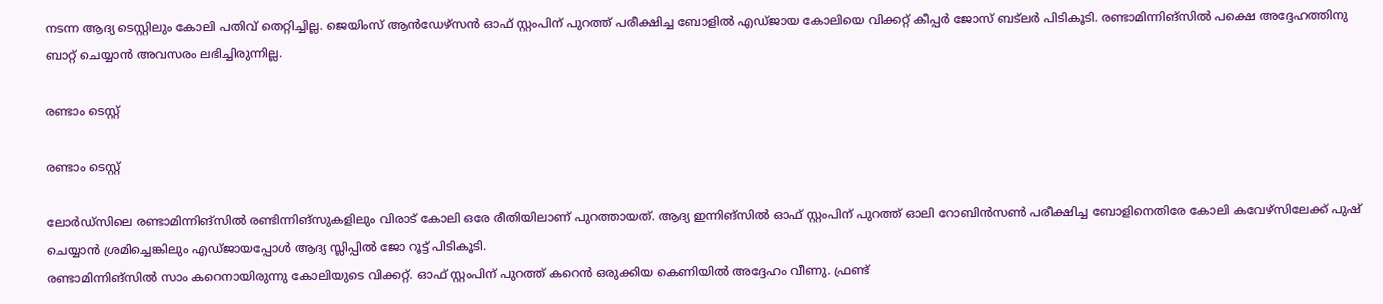നടന്ന ആദ്യ ടെസ്റ്റിലും കോലി പതിവ് തെറ്റിച്ചില്ല. ജെയിംസ് ആന്‍ഡേഴ്‌സന്‍ ഓഫ് സ്റ്റംപിന് പുറത്ത് പരീക്ഷിച്ച ബോളില്‍ എഡ്ജായ കോലിയെ വിക്കറ്റ് കീപ്പര്‍ ജോസ് ബട്‌ലര്‍ പിടികൂടി. രണ്ടാമിന്നിങ്‌സില്‍ പക്ഷെ അദ്ദേഹത്തിനു ബാറ്റ് ചെയ്യാന്‍ അവസരം ലഭിച്ചിരുന്നില്ല.

രണ്ടാം ടെസ്റ്റ്

രണ്ടാം ടെസ്റ്റ്

ലോര്‍ഡ്‌സിലെ രണ്ടാമിന്നിങ്‌സില്‍ രണ്ടിന്നിങ്‌സുകളിലും വിരാട് കോലി ഒരേ രീതിയിലാണ് പുറത്തായത്. ആദ്യ ഇന്നിങ്‌സില്‍ ഓഫ് സ്റ്റംപിന് പുറത്ത് ഓലി റോബിന്‍സണ്‍ പരീക്ഷിച്ച ബോളിനെതിരേ കോലി കവേഴ്‌സിലേക്ക് പുഷ് ചെയ്യാന്‍ ശ്രമിച്ചെങ്കിലും എഡ്ജായപ്പോള്‍ ആദ്യ സ്ലിപ്പില്‍ ജോ റൂട്ട് പിടികൂടി.
രണ്ടാമിന്നിങ്‌സില്‍ സാം കറെനായിരുന്നു കോലിയുടെ വിക്കറ്റ്. ഓഫ് സ്റ്റംപിന് പുറത്ത് കറെന്‍ ഒരുക്കിയ കെണിയില്‍ അദ്ദേഹം വീണു. ഫ്രണ്ട്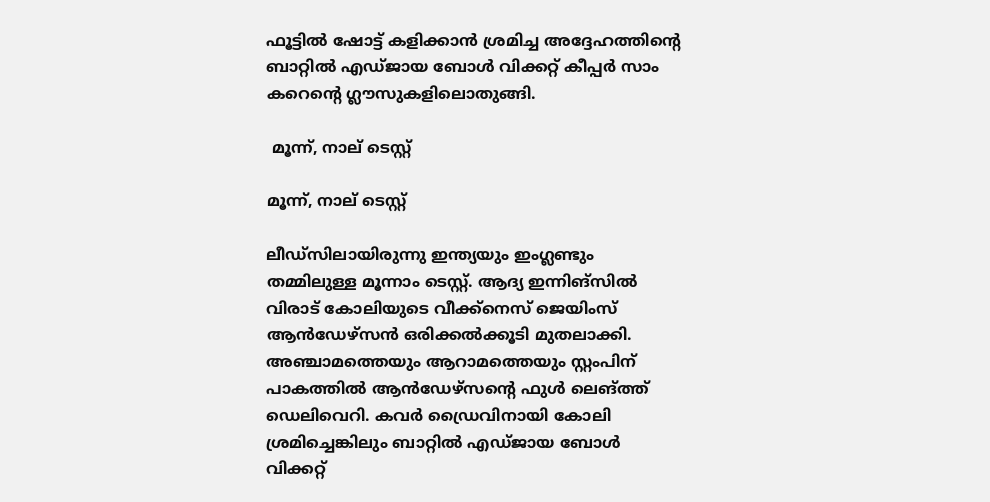ഫൂട്ടില്‍ ഷോട്ട് കളിക്കാന്‍ ശ്രമിച്ച അദ്ദേഹത്തിന്റെ ബാറ്റില്‍ എഡ്ജായ ബോള്‍ വിക്കറ്റ് കീപ്പര്‍ സാം കറെന്റെ ഗ്ലൗസുകളിലൊതുങ്ങി.

 മൂന്ന്, നാല് ടെസ്റ്റ്

മൂന്ന്, നാല് ടെസ്റ്റ്

ലീഡ്‌സിലായിരുന്നു ഇന്ത്യയും ഇംഗ്ലണ്ടും തമ്മിലുള്ള മൂന്നാം ടെസ്റ്റ്. ആദ്യ ഇന്നിങ്‌സില്‍ വിരാട് കോലിയുടെ വീക്ക്‌നെസ് ജെയിംസ് ആന്‍ഡേഴ്‌സന്‍ ഒരിക്കല്‍ക്കൂടി മുതലാക്കി. അഞ്ചാമത്തെയും ആറാമത്തെയും സ്റ്റംപിന് പാകത്തില്‍ ആന്‍ഡേഴ്‌സന്റെ ഫുള്‍ ലെങ്ത്ത് ഡെലിവെറി. കവര്‍ ഡ്രൈവിനായി കോലി ശ്രമിച്ചെങ്കിലും ബാറ്റില്‍ എഡ്ജായ ബോള്‍ വിക്കറ്റ്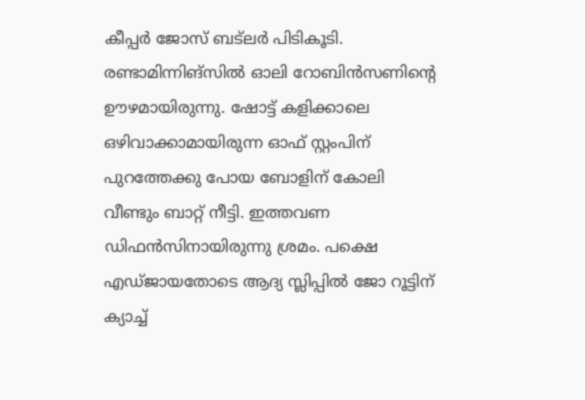കീപ്പര്‍ ജോസ് ബട്‌ലര്‍ പിടികൂടി.
രണ്ടാമിന്നിങ്‌സില്‍ ഓലി റോബിന്‍സണിന്റെ ഊഴമായിരുന്നു. ഷോട്ട് കളിക്കാലെ ഒഴിവാക്കാമായിരുന്ന ഓഫ് സ്റ്റംപിന് പുറത്തേക്കു പോയ ബോളിന് കോലി വീണ്ടും ബാറ്റ് നീട്ടി. ഇത്തവണ ഡിഫന്‍സിനായിരുന്നു ശ്രമം. പക്ഷെ എഡ്ജായതോടെ ആദ്യ സ്ലിപ്പില്‍ ജോ റൂട്ടിന് ക്യാച്ച്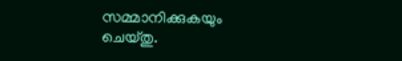സമ്മാനിക്കുകയും ചെയ്തു.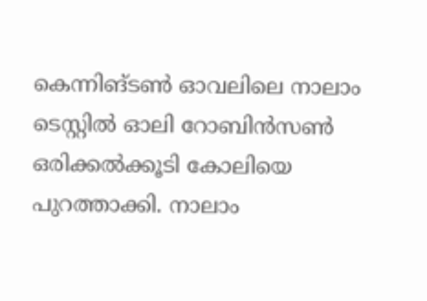കെന്നിങ്ടണ്‍ ഓവലിലെ നാലാം ടെസ്റ്റില്‍ ഓലി റോബിന്‍സണ്‍ ഒരിക്കല്‍ക്കൂടി കോലിയെ പുറത്താക്കി. നാലാം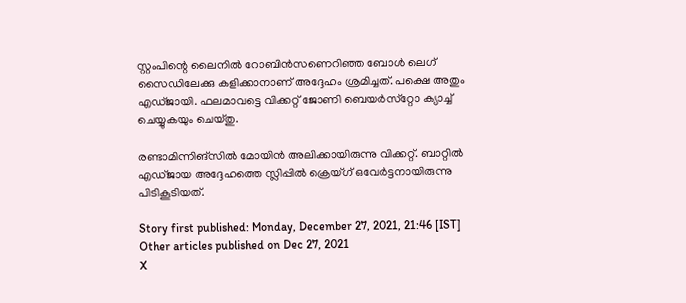സ്റ്റംപിന്റെ ലൈനില്‍ റോബിന്‍സണെറിഞ്ഞ ബോള്‍ ലെഗ് സൈഡിലേക്കു കളിക്കാനാണ് അദ്ദേഹം ശ്രമിച്ചത്. പക്ഷെ അതും എഡ്ജായി. ഫലമാവട്ടെ വിക്കറ്റ് ജോണി ബെയര്‍സ്‌റ്റോ ക്യാച്ച് ചെയ്യുകയും ചെയ്തു.

രണ്ടാമിന്നിങ്‌സില്‍ മോയിന്‍ അലിക്കായിരുന്നു വിക്കറ്റ്. ബാറ്റില്‍ എഡ്ജായ അദ്ദേഹത്തെ സ്ലിപ്പില്‍ ക്രെയ്ഗ് ഒവേര്‍ട്ടനായിരുന്നു പിടികൂടിയത്.

Story first published: Monday, December 27, 2021, 21:46 [IST]
Other articles published on Dec 27, 2021
X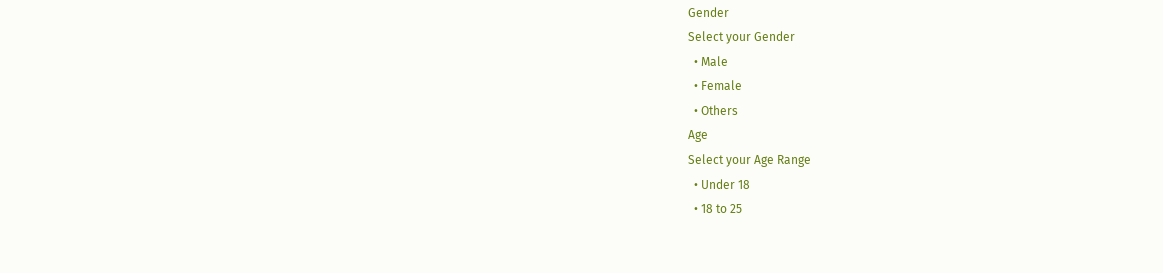Gender
Select your Gender
  • Male
  • Female
  • Others
Age
Select your Age Range
  • Under 18
  • 18 to 25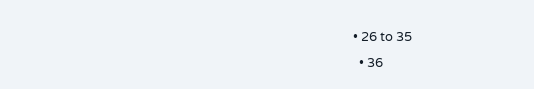• 26 to 35
  • 36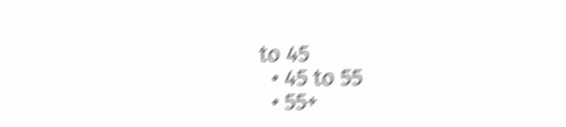to 45
  • 45 to 55
  • 55+